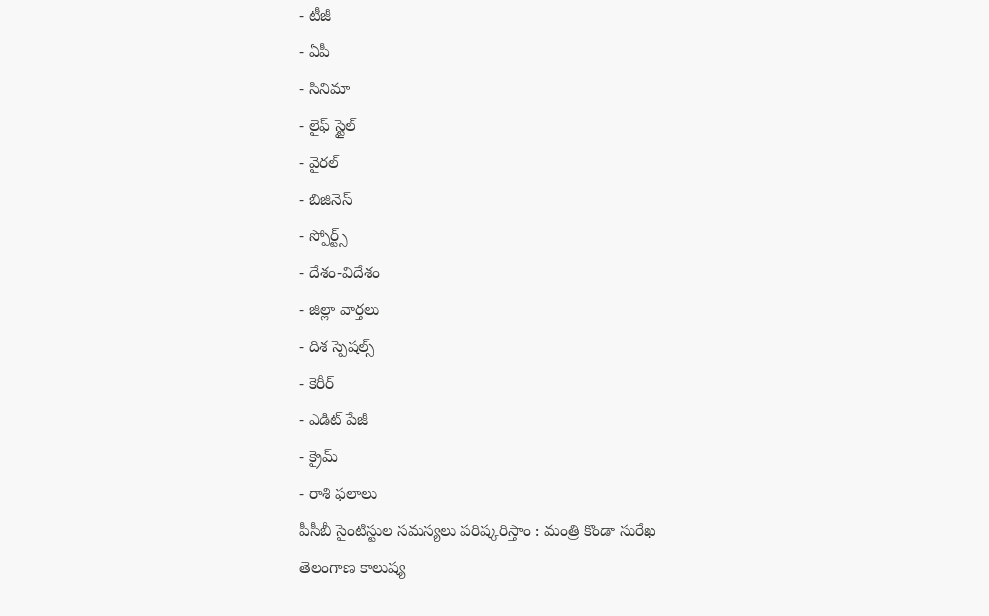- టీజీ
- ఏపీ
- సినిమా
- లైఫ్ స్టైల్
- వైరల్
- బిజినెస్
- స్పోర్ట్స్
- దేశం-విదేశం
- జిల్లా వార్తలు
- దిశ స్పెషల్స్
- కెరీర్
- ఎడిట్ పేజీ
- క్రైమ్
- రాశి ఫలాలు
పీసీబీ సైంటిస్టుల సమస్యలు పరిష్కరిస్తాం : మంత్రి కొండా సురేఖ
తెలంగాణ కాలుష్య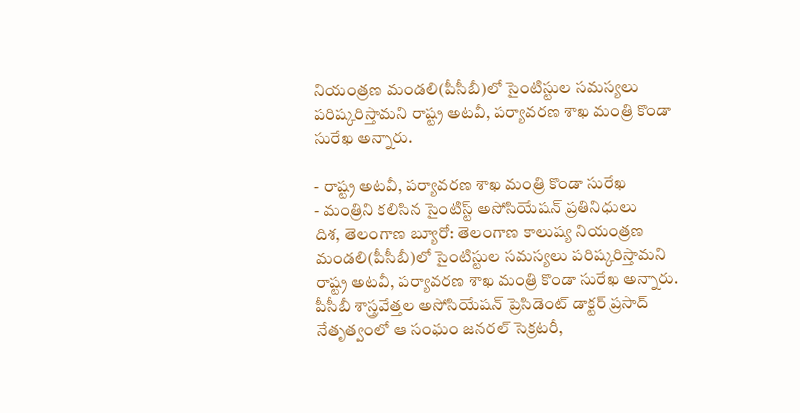నియంత్రణ మండలి(పీసీబీ)లో సైంటిస్టుల సమస్యలు పరిష్కరిస్తామని రాష్ట్ర అటవీ, పర్యావరణ శాఖ మంత్రి కొండా సురేఖ అన్నారు.

- రాష్ట్ర అటవీ, పర్యావరణ శాఖ మంత్రి కొండా సురేఖ
- మంత్రిని కలిసిన సైంటిస్ట్ అసోసియేషన్ ప్రతినిధులు
దిశ, తెలంగాణ బ్యూరో: తెలంగాణ కాలుష్య నియంత్రణ మండలి(పీసీబీ)లో సైంటిస్టుల సమస్యలు పరిష్కరిస్తామని రాష్ట్ర అటవీ, పర్యావరణ శాఖ మంత్రి కొండా సురేఖ అన్నారు. పీసీబీ శాస్త్రవేత్తల అసోసియేషన్ ప్రెసిడెంట్ డాక్టర్ ప్రసాద్ నేతృత్వంలో ఆ సంఘం జనరల్ సెక్రటరీ,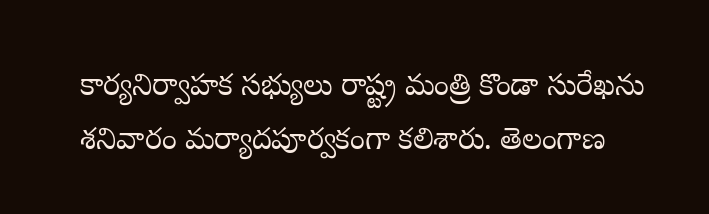కార్యనిర్వాహక సభ్యులు రాష్ట్ర మంత్రి కొండా సురేఖను శనివారం మర్యాదపూర్వకంగా కలిశారు. తెలంగాణ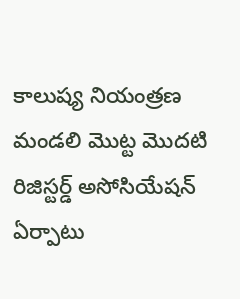కాలుష్య నియంత్రణ మండలి మొట్ట మొదటి రిజిస్టర్డ్ అసోసియేషన్ ఏర్పాటు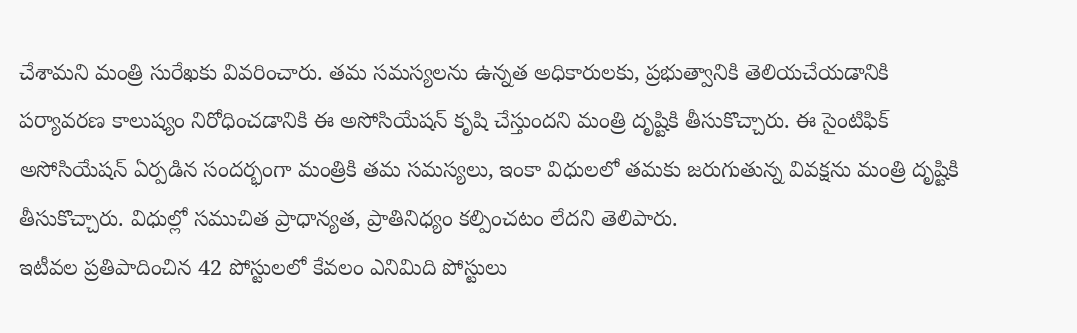చేశామని మంత్రి సురేఖకు వివరించారు. తమ సమస్యలను ఉన్నత అధికారులకు, ప్రభుత్వానికి తెలియచేయడానికి పర్యావరణ కాలుష్యం నిరోధించడానికి ఈ అసోసియేషన్ కృషి చేస్తుందని మంత్రి దృష్టికి తీసుకొచ్చారు. ఈ సైంటిఫిక్ అసోసియేషన్ ఏర్పడిన సందర్భంగా మంత్రికి తమ సమస్యలు, ఇంకా విధులలో తమకు జరుగుతున్న వివక్షను మంత్రి దృష్టికి తీసుకొచ్చారు. విధుల్లో సముచిత ప్రాధాన్యత, ప్రాతినిధ్యం కల్పించటం లేదని తెలిపారు.
ఇటీవల ప్రతిపాదించిన 42 పోస్టులలో కేవలం ఎనిమిది పోస్టులు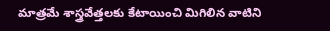మాత్రమే శాస్త్రవేత్తలకు కేటాయించి మిగిలిన వాటిని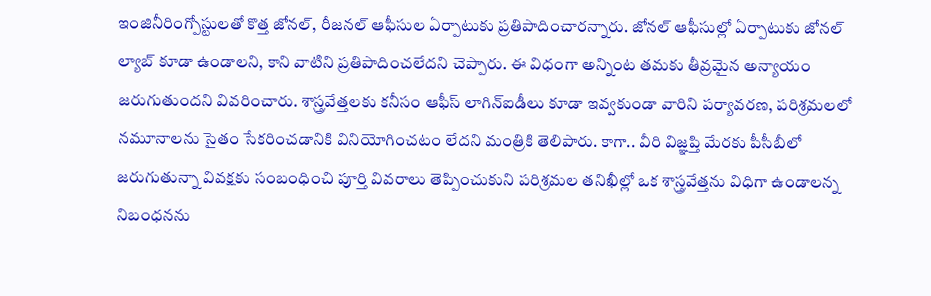ఇంజినీరింగ్పోస్టులతో కొత్త జోనల్, రీజనల్ ఆఫీసుల ఏర్పాటుకు ప్రతిపాదించారన్నారు. జోనల్ ఆఫీసుల్లో ఏర్పాటుకు జోనల్ ల్యాబ్ కూడా ఉండాలని, కాని వాటిని ప్రతిపాదించలేదని చెప్పారు. ఈ విధంగా అన్నింట తమకు తీవ్రమైన అన్యాయం జరుగుతుందని వివరించారు. శాస్త్రవేత్తలకు కనీసం ఆఫీస్ లాగిన్ఐడీలు కూడా ఇవ్వకుండా వారిని పర్యావరణ, పరిశ్రమలలో నమూనాలను సైతం సేకరించడానికి వినియోగించటం లేదని మంత్రికి తెలిపారు. కాగా.. వీరి విజ్ఞప్తి మేరకు పీసీబీలో జరుగుతున్నా వివక్షకు సంబంధించి పూర్తి వివరాలు తెప్పించుకుని పరిశ్రమల తనిఖీల్లో ఒక శాస్త్రవేత్తను విధిగా ఉండాలన్న నిబంధనను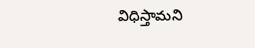విధిస్తామని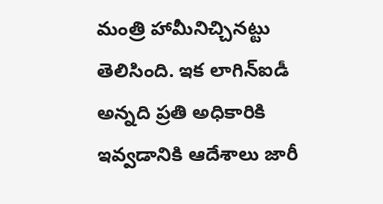మంత్రి హామీనిచ్చినట్టు తెలిసింది. ఇక లాగిన్ఐడీ అన్నది ప్రతి అధికారికి ఇవ్వడానికి ఆదేశాలు జారీ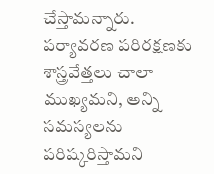చేస్తామన్నారు. పర్యావరణ పరిరక్షణకు శాస్త్రవేత్తలు చాలా ముఖ్యమని, అన్ని సమస్యలను పరిష్కరిస్తామని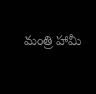మంత్రి హామీ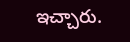ఇచ్చారు.